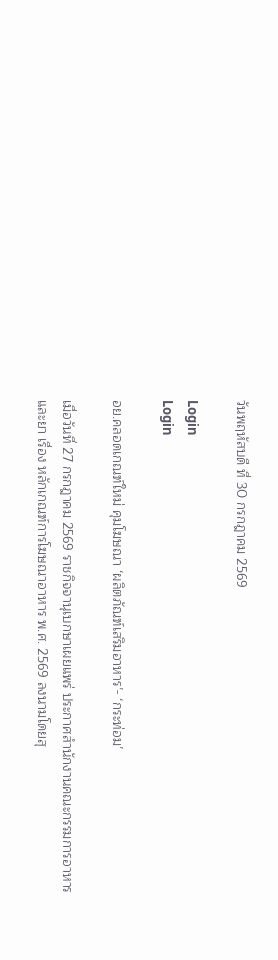วันพฤหัสบดี ที่ 30 กรกฎาคม 2569

Login
Login

อย.คลอดเกณฑ์ใหม่ คุมโฆษณา ‘ผลิตภัณฑ์เสริมอาหาร’- ‘กระท่อม’

เมื่อวันที่ 27 กรกฎาคม 2569 ราชกิจจานุเบกษาเผยแพร่ ประกาศสำนักงานคณะกรรมการอาหารและยา เรื่อง หลักเกณฑ์การโฆษณาอาหาร พ.ศ. 2569 ลงนามโดยสุ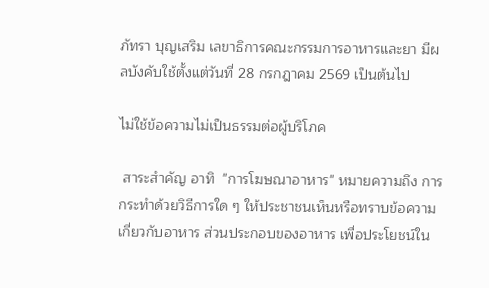ภัทรา บุญเสริม เลขาธิการคณะกรรมการอาหารและยา มีผลบังคับใช้ตั้งแต่วันที่ 28 กรกฎาคม 2569 เป็นต้นไป

ไม่ใช้ข้อความไม่เป็นธรรมต่อผู้บริโภค

 สาระสำคัญ อาทิ  "การโฆษณาอาหาร" หมายความถึง การกระทำด้วยวิธีการใด ๆ ให้ประชาชนเห็นหรือทราบข้อความเกี่ยวกับอาหาร ส่วนประกอบของอาหาร เพื่อประโยชน์ใน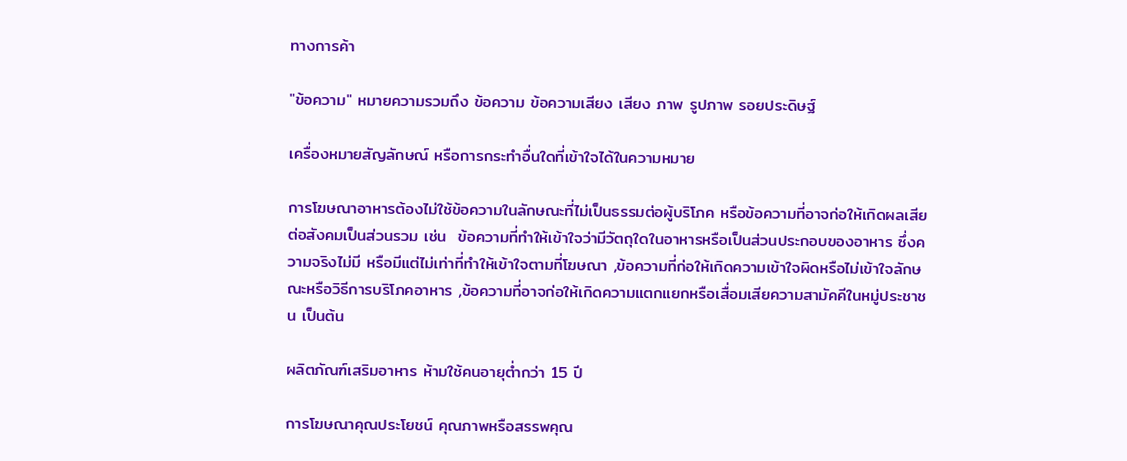ทางการค้า

"ข้อความ" หมายความรวมถึง ข้อความ ข้อความเสียง เสียง ภาพ รูปภาพ รอยประดิษฐ์

เครื่องหมายสัญลักษณ์ หรือการกระทำอื่นใดที่เข้าใจได้ในความหมาย

การโฆษณาอาหารต้องไม่ใช้ข้อความในลักษณะที่ไม่เป็นธรรมต่อผู้บริโภค หรือข้อความที่อาจก่อให้เกิดผลเสียต่อสังคมเป็นส่วนรวม เช่น  ข้อความที่ทำให้เข้าใจว่ามีวัตถุใดในอาหารหรือเป็นส่วนประกอบของอาหาร ซึ่งความจริงไม่มี หรือมีแต่ไม่เท่าที่ทำให้เข้าใจตามที่โฆษณา ,ข้อความที่ก่อให้เกิดความเข้าใจผิดหรือไม่เข้าใจลักษณะหรือวิธีการบริโภคอาหาร ,ข้อความที่อาจก่อให้เกิดความแตกแยกหรือเสื่อมเสียความสามัคคีในหมู่ประชาชน เป็นต้น

ผลิตภัณฑ์เสริมอาหาร ห้ามใช้คนอายุต่ำกว่า 15 ปี

การโฆษณาคุณประโยชน์ คุณภาพหรือสรรพคุณ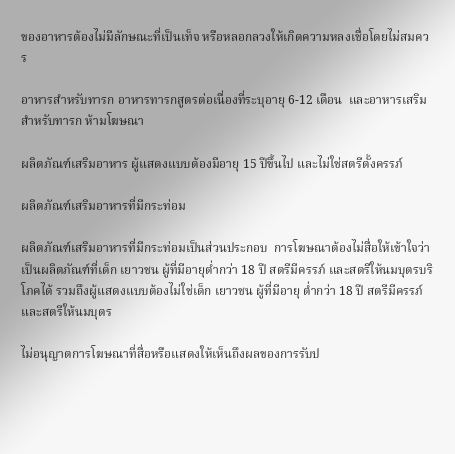ของอาหารต้องไม่มีลักษณะที่เป็นเท็จ หรือหลอกลวงให้เกิดความหลงเชื่อโดยไม่สมควร

อาหารสำหรับทารก อาหารทารกสูตรต่อเนื่องที่ระบุอายุ 6-12 เดือน  และอาหารเสริมสำหรับทารก ห้ามโฆษณา

ผลิตภัณฑ์เสริมอาหาร ผู้แสดงแบบต้องมีอายุ 15 ปีขึ้นไป และไม่ใช่สตรีตั้งครรภ์

ผลิตภัณฑ์เสริมอาหารที่มีกระท่อม

ผลิตภัณฑ์เสริมอาหารที่มีกระท่อมเป็นส่วนประกอบ  การโฆษณาต้องไม่สื่อให้เข้าใจว่าเป็นผลิตภัณฑ์ที่เด็ก เยาวชน ผู้ที่มีอายุต่ำกว่า 18 ปี สตรีมีครรภ์ และสตรีให้นมบุตรบริโภคได้ รวมถึงผู้แสดงแบบต้องไม่ใช่เด็ก เยาวชน ผู้ที่มีอายุ ต่ำกว่า 18 ปี สตรีมีครรภ์ และสตรีให้นมบุตร

ไม่อนุญาตการโฆษณาที่สื่อหรือแสดงให้เห็นถึงผลของการรับป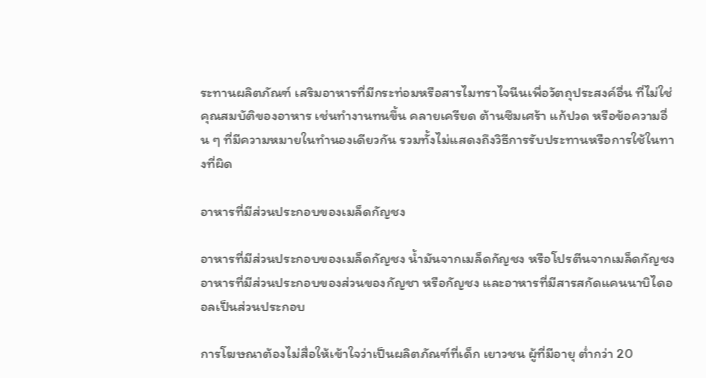ระทานผลิตภัณฑ์ เสริมอาหารที่มีกระท่อมหรือสารไมทราไจนีนเพื่อวัตถุประสงค์อื่น ที่ไม่ใช่คุณสมบัติของอาหาร เช่นทำงานทนขึ้น คลายเครียด ต้านซึมเศร้า แก้ปวด หรือข้อความอื่น ๆ ที่มีความหมายในทำนองเดียวกัน รวมทั้งไม่แสดงถึงวิธีการรับประทานหรือการใช้ในทางที่ผิด

อาหารที่มีส่วนประกอบของเมล็ดกัญชง

อาหารที่มีส่วนประกอบของเมล็ดกัญชง น้ำมันจากเมล็ดกัญชง หรือโปรตีนจากเมล็ดกัญชงอาหารที่มีส่วนประกอบของส่วนของกัญชา หรือกัญชง และอาหารที่มีสารสกัดแคนนาบิไดออลเป็นส่วนประกอบ

การโฆษณาต้องไม่สื่อให้เข้าใจว่าเป็นผลิตภัณฑ์ที่เด็ก เยาวชน ผู้ที่มีอายุ ต่ำกว่า 20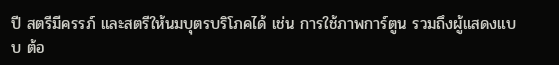ปี สตรีมีครรภ์ และสตรีให้นมบุตรบริโภคได้ เช่น การใช้ภาพการ์ตูน รวมถึงผู้แสดงแบบ ต้อ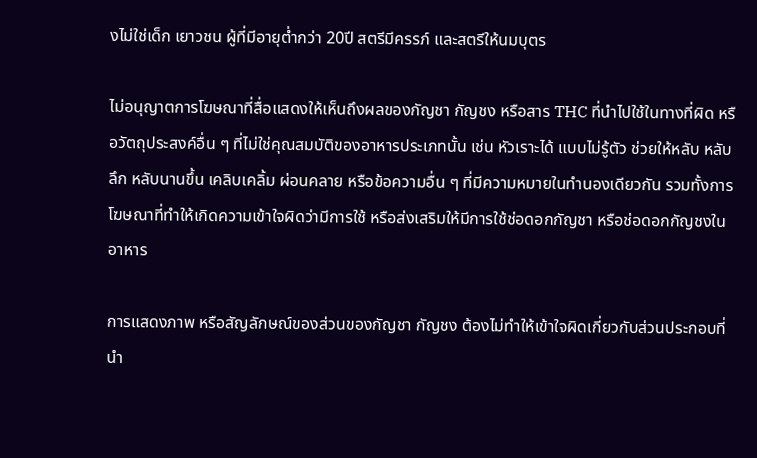งไม่ใช่เด็ก เยาวชน ผู้ที่มีอายุต่ำกว่า 20ปี สตรีมีครรภ์ และสตรีให้นมบุตร

ไม่อนุญาตการโฆษณาที่สื่อแสดงให้เห็นถึงผลของกัญชา กัญชง หรือสาร THC ที่นำไปใช้ในทางที่ผิด หรือวัตถุประสงค์อื่น ๆ ที่ไม่ใช่คุณสมบัติของอาหารประเภทนั้น เช่น หัวเราะได้ แบบไม่รู้ตัว ช่วยให้หลับ หลับลึก หลับนานขึ้น เคลิบเคลิ้ม ผ่อนคลาย หรือข้อความอื่น ๆ ที่มีความหมายในทำนองเดียวกัน รวมทั้งการโฆษณาที่ทำให้เกิดความเข้าใจผิดว่ามีการใช้ หรือส่งเสริมให้มีการใช้ช่อดอกกัญชา หรือช่อดอกกัญชงในอาหาร

การแสดงภาพ หรือสัญลักษณ์ของส่วนของกัญชา กัญชง ต้องไม่ทำให้เข้าใจผิดเกี่ยวกับส่วนประกอบที่นำ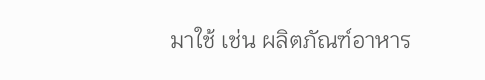มาใช้ เช่น ผลิตภัณฑ์อาหาร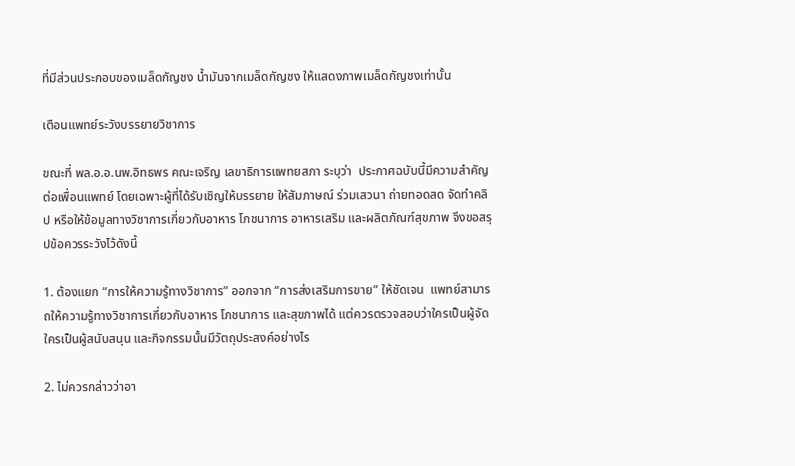ที่มีส่วนประกอบของเมล็ดกัญชง น้ำมันจากเมล็ดกัญชง ให้แสดงภาพเมล็ดกัญชงเท่านั้น

เตือนแพทย์ระวังบรรยายวิชาการ

ขณะที่ พล.อ.อ.นพ.อิทธพร คณะเจริญ เลขาธิการแพทยสภา ระบุว่า  ประกาศฉบับนี้มีความสำคัญต่อเพื่อนแพทย์ โดยเฉพาะผู้ที่ได้รับเชิญให้บรรยาย ให้สัมภาษณ์ ร่วมเสวนา ถ่ายทอดสด จัดทำคลิป หรือให้ข้อมูลทางวิชาการเกี่ยวกับอาหาร โภชนาการ อาหารเสริม และผลิตภัณฑ์สุขภาพ จึงขอสรุปข้อควรระวังไว้ดังนี้

1. ต้องแยก “การให้ความรู้ทางวิชาการ” ออกจาก “การส่งเสริมการขาย” ให้ชัดเจน  แพทย์สามารถให้ความรู้ทางวิชาการเกี่ยวกับอาหาร โภชนาการ และสุขภาพได้ แต่ควรตรวจสอบว่าใครเป็นผู้จัด ใครเป็นผู้สนับสนุน และกิจกรรมนั้นมีวัตถุประสงค์อย่างไร

2. ไม่ควรกล่าวว่าอา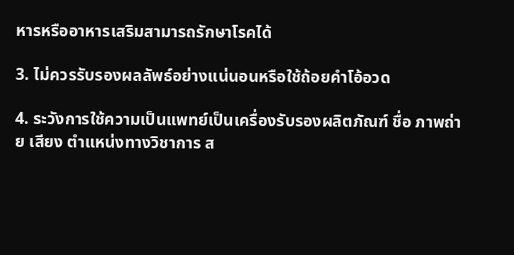หารหรืออาหารเสริมสามารถรักษาโรคได้

3. ไม่ควรรับรองผลลัพธ์อย่างแน่นอนหรือใช้ถ้อยคำโอ้อวด

4. ระวังการใช้ความเป็นแพทย์เป็นเครื่องรับรองผลิตภัณฑ์ ชื่อ ภาพถ่าย เสียง ตำแหน่งทางวิชาการ ส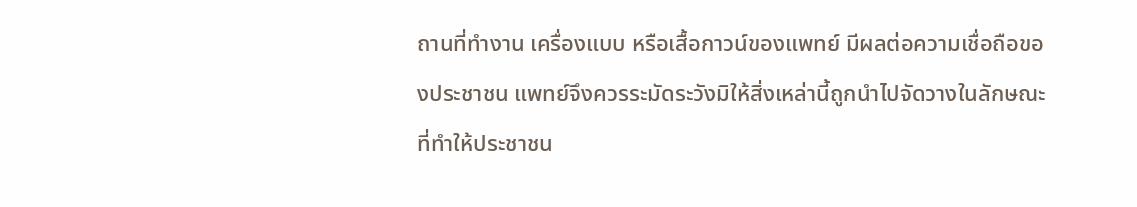ถานที่ทำงาน เครื่องแบบ หรือเสื้อกาวน์ของแพทย์ มีผลต่อความเชื่อถือของประชาชน แพทย์จึงควรระมัดระวังมิให้สิ่งเหล่านี้ถูกนำไปจัดวางในลักษณะที่ทำให้ประชาชน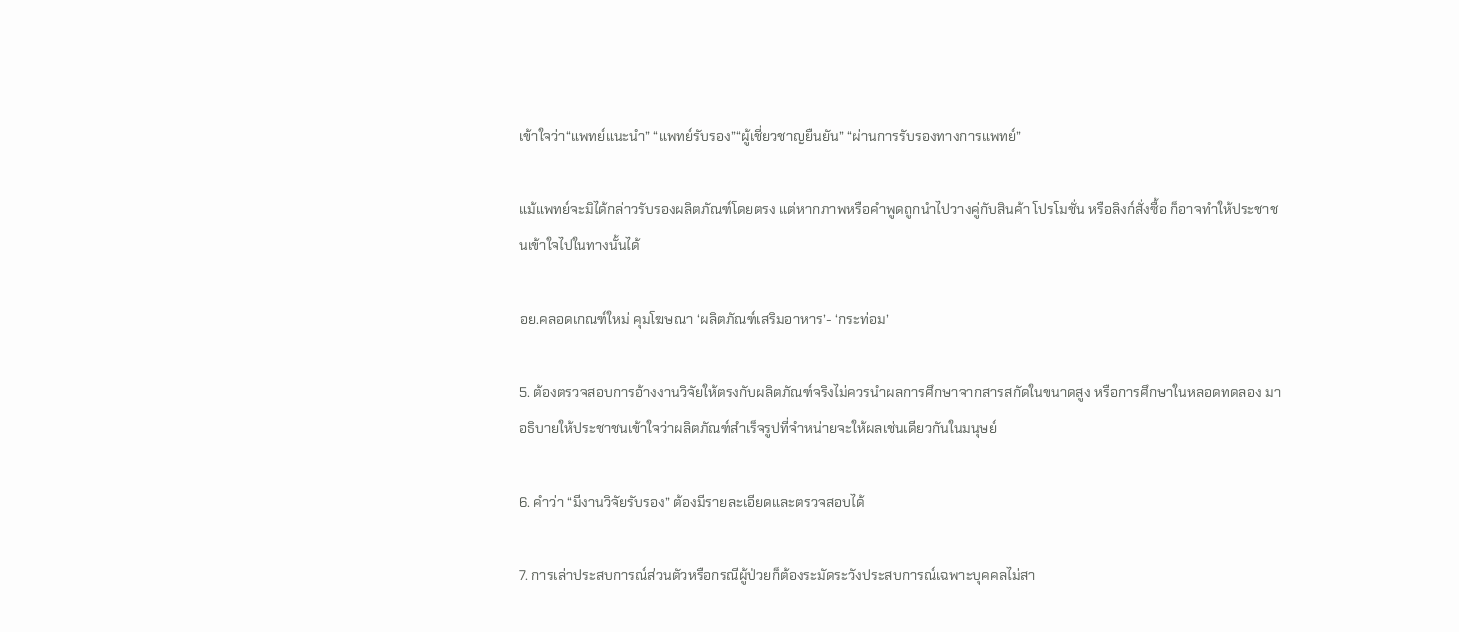เข้าใจว่า“แพทย์แนะนำ” “แพทย์รับรอง”“ผู้เชี่ยวชาญยืนยัน” “ผ่านการรับรองทางการแพทย์”

แม้แพทย์จะมิได้กล่าวรับรองผลิตภัณฑ์โดยตรง แต่หากภาพหรือคำพูดถูกนำไปวางคู่กับสินค้า โปรโมชั่น หรือลิงก์สั่งซื้อ ก็อาจทำให้ประชาชนเข้าใจไปในทางนั้นได้

อย.คลอดเกณฑ์ใหม่ คุมโฆษณา ‘ผลิตภัณฑ์เสริมอาหาร’- ‘กระท่อม’

5. ต้องตรวจสอบการอ้างงานวิจัยให้ตรงกับผลิตภัณฑ์จริงไม่ควรนำผลการศึกษาจากสารสกัดในขนาดสูง หรือการศึกษาในหลอดทดลอง มาอธิบายให้ประชาชนเข้าใจว่าผลิตภัณฑ์สำเร็จรูปที่จำหน่ายจะให้ผลเช่นเดียวกันในมนุษย์

6. คำว่า “มีงานวิจัยรับรอง” ต้องมีรายละเอียดและตรวจสอบได้

7. การเล่าประสบการณ์ส่วนตัวหรือกรณีผู้ป่วยก็ต้องระมัดระวังประสบการณ์เฉพาะบุคคลไม่สา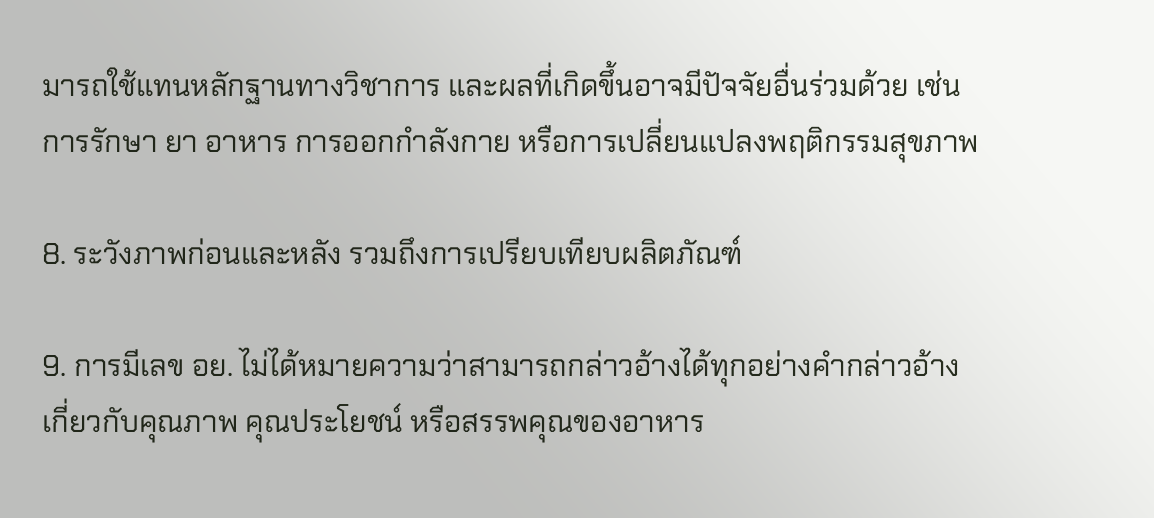มารถใช้แทนหลักฐานทางวิชาการ และผลที่เกิดขึ้นอาจมีปัจจัยอื่นร่วมด้วย เช่น การรักษา ยา อาหาร การออกกำลังกาย หรือการเปลี่ยนแปลงพฤติกรรมสุขภาพ

8. ระวังภาพก่อนและหลัง รวมถึงการเปรียบเทียบผลิตภัณฑ์

9. การมีเลข อย. ไม่ได้หมายความว่าสามารถกล่าวอ้างได้ทุกอย่างคำกล่าวอ้างเกี่ยวกับคุณภาพ คุณประโยชน์ หรือสรรพคุณของอาหาร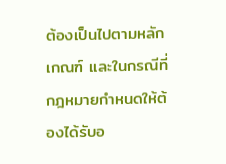ต้องเป็นไปตามหลักเกณฑ์ และในกรณีที่กฎหมายกำหนดให้ต้องได้รับอ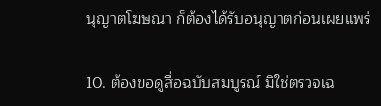นุญาตโฆษณา ก็ต้องได้รับอนุญาตก่อนเผยแพร่

10. ต้องขอดูสื่อฉบับสมบูรณ์ มิใช่ตรวจเฉ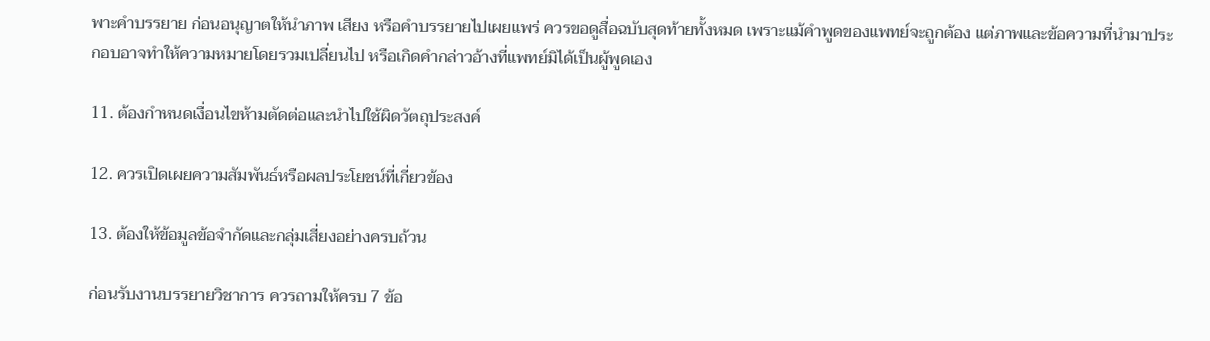พาะคำบรรยาย ก่อนอนุญาตให้นำภาพ เสียง หรือคำบรรยายไปเผยแพร่ ควรขอดูสื่อฉบับสุดท้ายทั้งหมด เพราะแม้คำพูดของแพทย์จะถูกต้อง แต่ภาพและข้อความที่นำมาประกอบอาจทำให้ความหมายโดยรวมเปลี่ยนไป หรือเกิดคำกล่าวอ้างที่แพทย์มิได้เป็นผู้พูดเอง

11. ต้องกำหนดเงื่อนไขห้ามตัดต่อและนำไปใช้ผิดวัตถุประสงค์

12. ควรเปิดเผยความสัมพันธ์หรือผลประโยชน์ที่เกี่ยวข้อง

13. ต้องให้ข้อมูลข้อจำกัดและกลุ่มเสี่ยงอย่างครบถ้วน

ก่อนรับงานบรรยายวิชาการ ควรถามให้ครบ 7 ข้อ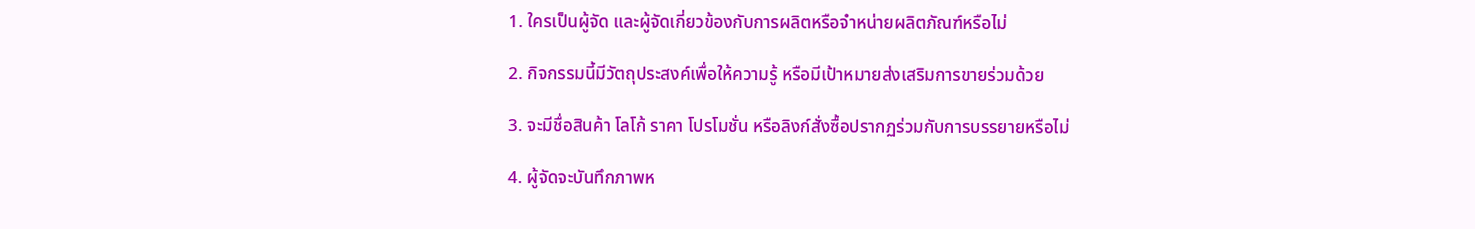1. ใครเป็นผู้จัด และผู้จัดเกี่ยวข้องกับการผลิตหรือจำหน่ายผลิตภัณฑ์หรือไม่

2. กิจกรรมนี้มีวัตถุประสงค์เพื่อให้ความรู้ หรือมีเป้าหมายส่งเสริมการขายร่วมด้วย

3. จะมีชื่อสินค้า โลโก้ ราคา โปรโมชั่น หรือลิงก์สั่งซื้อปรากฏร่วมกับการบรรยายหรือไม่

4. ผู้จัดจะบันทึกภาพห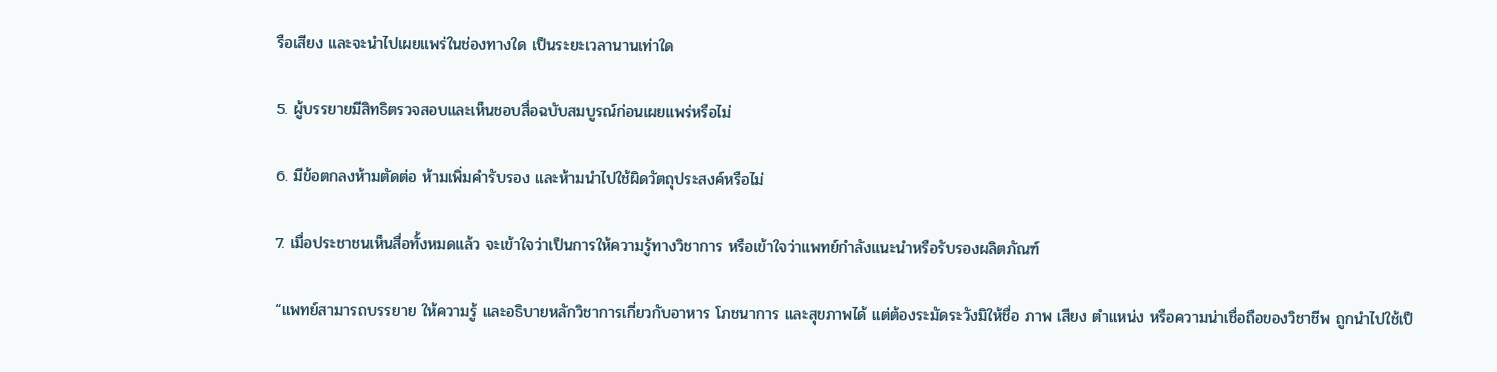รือเสียง และจะนำไปเผยแพร่ในช่องทางใด เป็นระยะเวลานานเท่าใด

5. ผู้บรรยายมีสิทธิตรวจสอบและเห็นชอบสื่อฉบับสมบูรณ์ก่อนเผยแพร่หรือไม่

6. มีข้อตกลงห้ามตัดต่อ ห้ามเพิ่มคำรับรอง และห้ามนำไปใช้ผิดวัตถุประสงค์หรือไม่

7. เมื่อประชาชนเห็นสื่อทั้งหมดแล้ว จะเข้าใจว่าเป็นการให้ความรู้ทางวิชาการ หรือเข้าใจว่าแพทย์กำลังแนะนำหรือรับรองผลิตภัณฑ์

“แพทย์สามารถบรรยาย ให้ความรู้ และอธิบายหลักวิชาการเกี่ยวกับอาหาร โภชนาการ และสุขภาพได้ แต่ต้องระมัดระวังมิให้ชื่อ ภาพ เสียง ตำแหน่ง หรือความน่าเชื่อถือของวิชาชีพ ถูกนำไปใช้เป็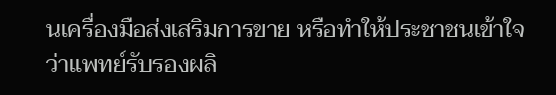นเครื่องมือส่งเสริมการขาย หรือทำให้ประชาชนเข้าใจว่าแพทย์รับรองผลิ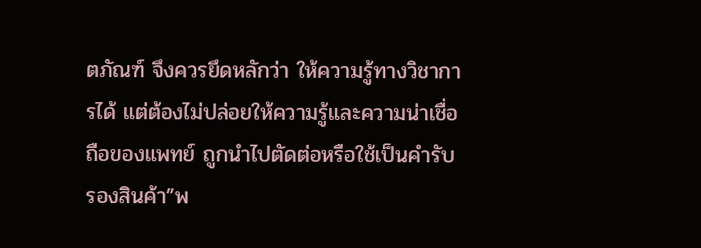ตภัณฑ์ จึงควรยึดหลักว่า ให้ความรู้ทางวิชาการได้ แต่ต้องไม่ปล่อยให้ความรู้และความน่าเชื่อถือของแพทย์ ถูกนำไปตัดต่อหรือใช้เป็นคำรับรองสินค้า”พ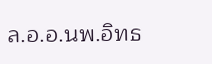ล.อ.อ.นพ.อิทธ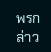พรกล่าว